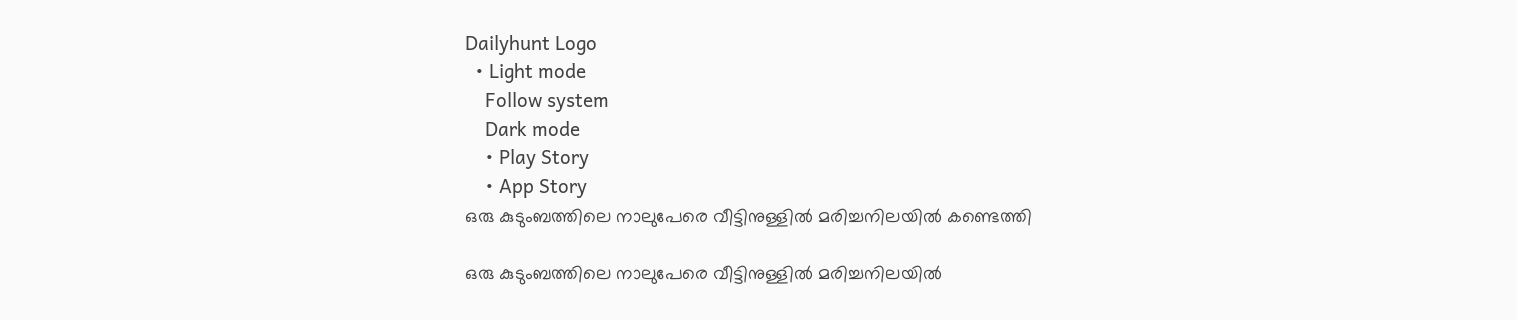Dailyhunt Logo
  • Light mode
    Follow system
    Dark mode
    • Play Story
    • App Story
ഒരു കുടുംബത്തിലെ നാലുപേരെ വീട്ടിനുള്ളില്‍ മരിച്ചനിലയില്‍ കണ്ടെത്തി

ഒരു കുടുംബത്തിലെ നാലുപേരെ വീട്ടിനുള്ളില്‍ മരിച്ചനിലയില്‍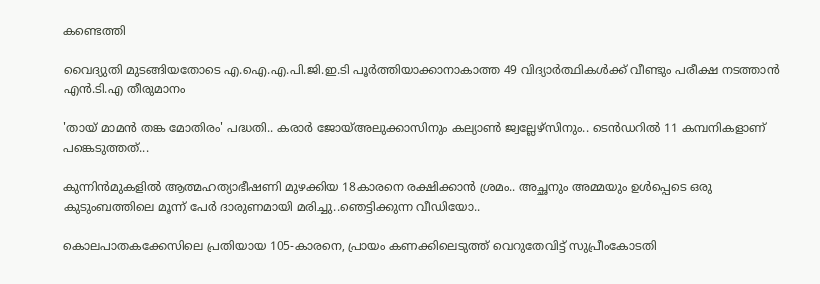കണ്ടെത്തി

വൈദ്യുതി മുടങ്ങിയതോടെ എ.ഐ.എ.പി.ജി.ഇ.ടി പൂർത്തിയാക്കാനാകാത്ത 49 വിദ്യാർത്ഥികള്‍ക്ക് വീണ്ടും പരീക്ഷ നടത്താൻ എൻ.ടി.എ തീരുമാനം

'തായ് മാമൻ തങ്ക മോതിരം' പദ്ധതി.. കരാർ ജോയ്‌അലുക്കാസിനും കല്യാണ്‍ ജ്വല്ലേഴ്സിനും.. ടെൻഡറില്‍ 11 കമ്പനികളാണ് പങ്കെടുത്തത്...

കുന്നിൻമുകളില്‍ ആത്മഹത്യാഭീഷണി മുഴക്കിയ 18കാരനെ രക്ഷിക്കാൻ ശ്രമം.. അച്ഛനും അമ്മയും ഉള്‍പ്പെടെ ഒരു കുടുംബത്തിലെ മൂന്ന് പേർ ദാരുണമായി മരിച്ചു..ഞെട്ടിക്കുന്ന വീഡിയോ..

കൊലപാതകക്കേസിലെ പ്രതിയായ 105-കാരനെ, പ്രായം കണക്കിലെടുത്ത് വെറുതേവിട്ട് സുപ്രീംകോടതി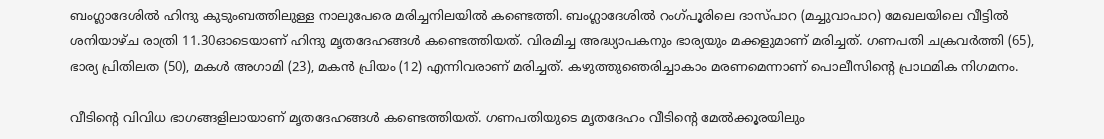ബംഗ്ലാദേശില്‍ ഹിന്ദു കുടുംബത്തിലുള്ള നാലുപേരെ മരിച്ചനിലയില്‍ കണ്ടെത്തി. ബംഗ്ലാദേശില്‍ റംഗ്പൂരിലെ ദാസ്പാറ (മച്ചുവാപാറ) മേഖലയിലെ വീട്ടില്‍ ശനിയാഴ്ച രാത്രി 11.30ഓടെയാണ് ഹിന്ദു മൃതദേഹങ്ങള്‍ കണ്ടെത്തിയത്. വിരമിച്ച അദ്ധ്യാപകനും ഭാര്യയും മക്കളുമാണ് മരിച്ചത്. ഗണപതി ചക്രവര്‍ത്തി (65), ഭാര്യ പ്രിതിലത (50), മകള്‍ അഗാമി (23), മകന്‍ പ്രിയം (12) എന്നിവരാണ് മരിച്ചത്. കഴുത്തുഞെരിച്ചാകാം മരണമെന്നാണ് പൊലീസിന്റെ പ്രാഥമിക നിഗമനം.

വീടിന്റെ വിവിധ ഭാഗങ്ങളിലായാണ് മൃതദേഹങ്ങള്‍ കണ്ടെത്തിയത്. ഗണപതിയുടെ മൃതദേഹം വീടിന്റെ മേല്‍ക്കൂരയിലും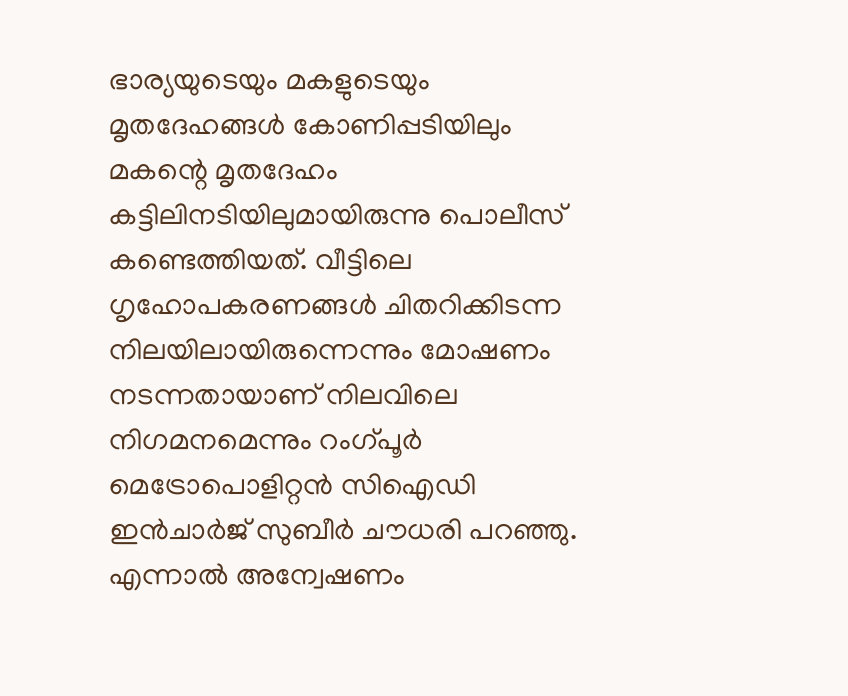ഭാര്യയുടെയും മകളുടെയും മൃതദേഹങ്ങള്‍ കോണിപ്പടിയിലും മകന്റെ മൃതദേഹം കട്ടിലിനടിയിലുമായിരുന്നു പൊലീസ് കണ്ടെത്തിയത്. വീട്ടിലെ ഗൃഹോപകരണങ്ങള്‍ ചിതറിക്കിടന്ന നിലയിലായിരുന്നെന്നും മോഷണം നടന്നതായാണ് നിലവിലെ നിഗമനമെന്നും റംഗ്പൂര്‍ മെട്രോപൊളിറ്റന്‍ സിഐഡി ഇന്‍ചാര്‍ജ് സുബീര്‍ ചൗധരി പറഞ്ഞു. എന്നാല്‍ അന്വേഷണം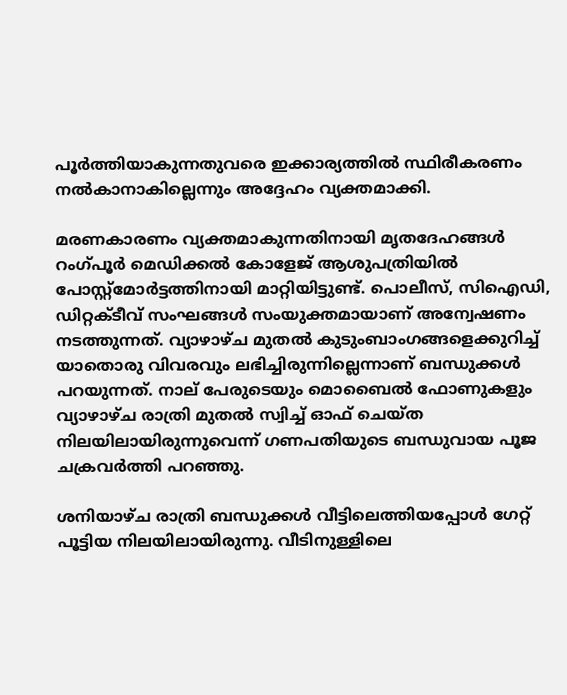പൂര്‍ത്തിയാകുന്നതുവരെ ഇക്കാര്യത്തില്‍ സ്ഥിരീകരണം നല്‍കാനാകില്ലെന്നും അദ്ദേഹം വ്യക്തമാക്കി.

മരണകാരണം വ്യക്തമാകുന്നതിനായി മൃതദേഹങ്ങള്‍ റംഗ്പൂര്‍ മെഡിക്കല്‍ കോളേജ് ആശുപത്രിയില്‍ പോസ്റ്റ്‌മോര്‍ട്ടത്തിനായി മാറ്റിയിട്ടുണ്ട്. പൊലീസ്, സിഐഡി, ഡിറ്റക്ടീവ് സംഘങ്ങള്‍ സംയുക്തമായാണ് അന്വേഷണം നടത്തുന്നത്. വ്യാഴാഴ്ച മുതല്‍ കുടുംബാംഗങ്ങളെക്കുറിച്ച്‌ യാതൊരു വിവരവും ലഭിച്ചിരുന്നില്ലെന്നാണ് ബന്ധുക്കള്‍ പറയുന്നത്. നാല് പേരുടെയും മൊബൈല്‍ ഫോണുകളും വ്യാഴാഴ്ച രാത്രി മുതല്‍ സ്വിച്ച്‌ ഓഫ് ചെയ്ത നിലയിലായിരുന്നുവെന്ന് ഗണപതിയുടെ ബന്ധുവായ പൂജ ചക്രവര്‍ത്തി പറഞ്ഞു.

ശനിയാഴ്ച രാത്രി ബന്ധുക്കള്‍ വീട്ടിലെത്തിയപ്പോള്‍ ഗേറ്റ് പൂട്ടിയ നിലയിലായിരുന്നു. വീടിനുള്ളിലെ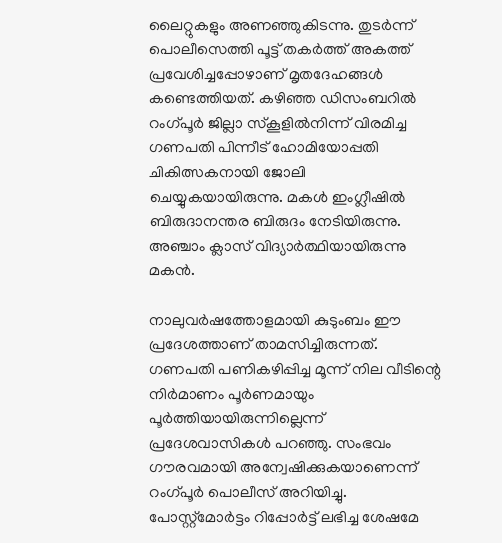ലൈറ്റുകളും അണഞ്ഞുകിടന്നു. തുടര്‍ന്ന് പൊലീസെത്തി പൂട്ട് തകര്‍ത്ത് അകത്ത് പ്രവേശിച്ചപ്പോഴാണ് മൃതദേഹങ്ങള്‍ കണ്ടെത്തിയത്. കഴിഞ്ഞ ഡിസംബറില്‍ റംഗ്പൂര്‍ ജില്ലാ സ്‌കൂളില്‍നിന്ന് വിരമിച്ച ഗണപതി പിന്നീട് ഹോമിയോപ്പതി ചികിത്സകനായി ജോലി ചെയ്യുകയായിരുന്നു. മകള്‍ ഇംഗ്ലീഷില്‍ ബിരുദാനന്തര ബിരുദം നേടിയിരുന്നു. അഞ്ചാം ക്ലാസ് വിദ്യാര്‍ത്ഥിയായിരുന്നു മകന്‍.

നാലുവര്‍ഷത്തോളമായി കുടുംബം ഈ പ്രദേശത്താണ് താമസിച്ചിരുന്നത്. ഗണപതി പണികഴിപ്പിച്ച മൂന്ന് നില വീടിന്റെ നിര്‍മാണം പൂര്‍ണമായും പൂര്‍ത്തിയായിരുന്നില്ലെന്ന് പ്രദേശവാസികള്‍ പറഞ്ഞു. സംഭവം ഗൗരവമായി അന്വേഷിക്കുകയാണെന്ന് റംഗ്പൂര്‍ പൊലീസ് അറിയിച്ചു. പോസ്റ്റ്‌മോര്‍ട്ടം റിപ്പോര്‍ട്ട് ലഭിച്ച ശേഷമേ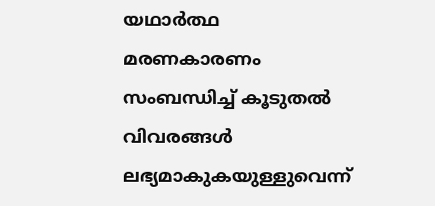യഥാര്‍ത്ഥ മരണകാരണം സംബന്ധിച്ച്‌ കൂടുതല്‍ വിവരങ്ങള്‍ ലഭ്യമാകുകയുള്ളുവെന്ന്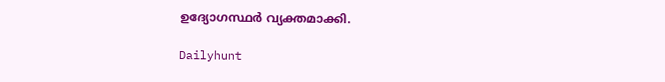ഉദ്യോഗസ്ഥര്‍ വ്യക്തമാക്കി.

Dailyhunt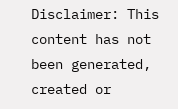Disclaimer: This content has not been generated, created or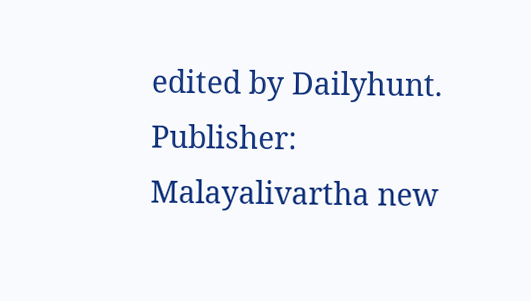edited by Dailyhunt. Publisher: Malayalivartha new